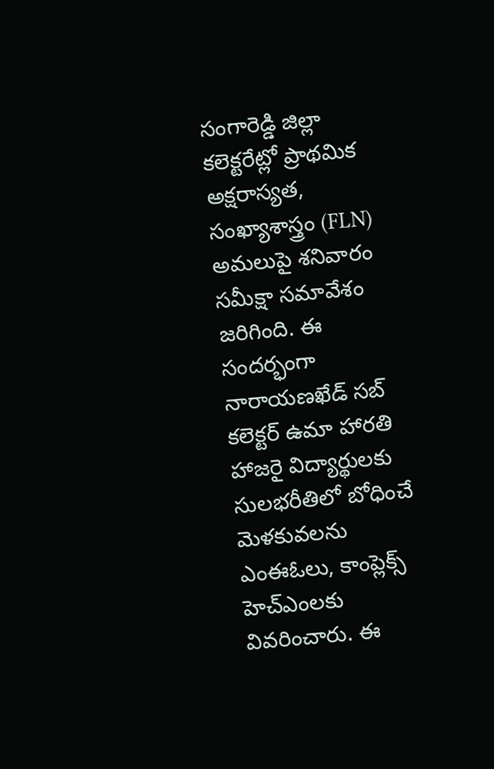సంగారెడ్డి జిల్లా కలెక్టరేట్లో ప్రాథమిక అక్షరాస్యత, సంఖ్యాశాస్త్రం (FLN) అమలుపై శనివారం సమీక్షా సమావేశం జరిగింది. ఈ సందర్భంగా నారాయణఖేడ్ సబ్ కలెక్టర్ ఉమా హారతి హాజరై విద్యార్థులకు సులభరీతిలో బోధించే మెళకువలను ఎంఈఓలు, కాంప్లెక్స్ హెచ్ఎంలకు వివరించారు. ఈ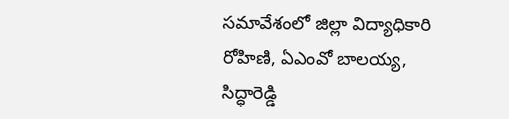సమావేశంలో జిల్లా విద్యాధికారి రోహిణి, ఏఎంవో బాలయ్య, సిద్ధారెడ్డి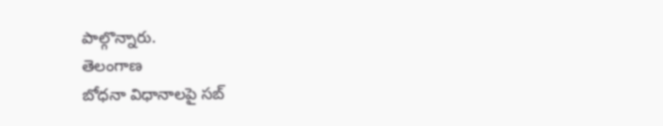పాల్గొన్నారు.
తెలంగాణ
బోధనా విధానాలపై సబ్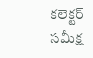కలెక్టర్ సమీక్ష